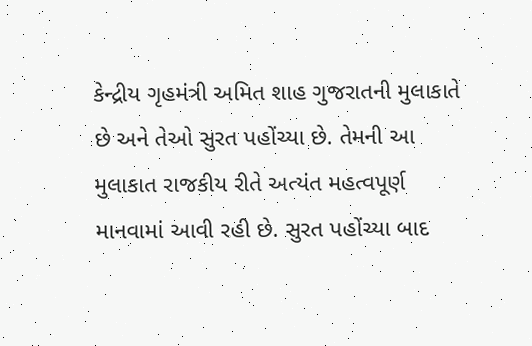કેન્દ્રીય ગૃહમંત્રી અમિત શાહ ગુજરાતની મુલાકાતે છે અને તેઓ સુરત પહોંચ્યા છે. તેમની આ મુલાકાત રાજકીય રીતે અત્યંત મહત્વપૂર્ણ માનવામાં આવી રહી છે. સુરત પહોંચ્યા બાદ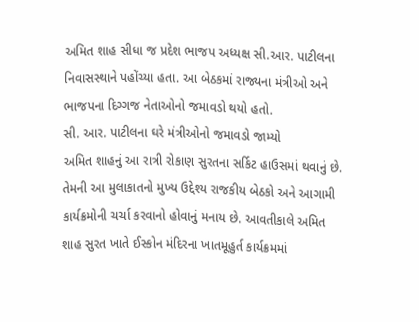અમિત શાહ સીધા જ પ્રદેશ ભાજપ અધ્યક્ષ સી.આર. પાટીલના નિવાસસ્થાને પહોંચ્યા હતા. આ બેઠકમાં રાજ્યના મંત્રીઓ અને ભાજપના દિગ્ગજ નેતાઓનો જમાવડો થયો હતો.
સી. આર. પાટીલના ઘરે મંત્રીઓનો જમાવડો જામ્યો
અમિત શાહનું આ રાત્રી રોકાણ સુરતના સર્કિટ હાઉસમાં થવાનું છે. તેમની આ મુલાકાતનો મુખ્ય ઉદ્દેશ્ય રાજકીય બેઠકો અને આગામી કાર્યક્રમોની ચર્ચા કરવાનો હોવાનું મનાય છે. આવતીકાલે અમિત શાહ સુરત ખાતે ઈસ્કોન મંદિરના ખાતમૂહુર્ત કાર્યક્રમમાં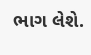ભાગ લેશે.